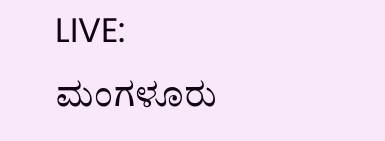LIVE: ಮಂಗಳೂರು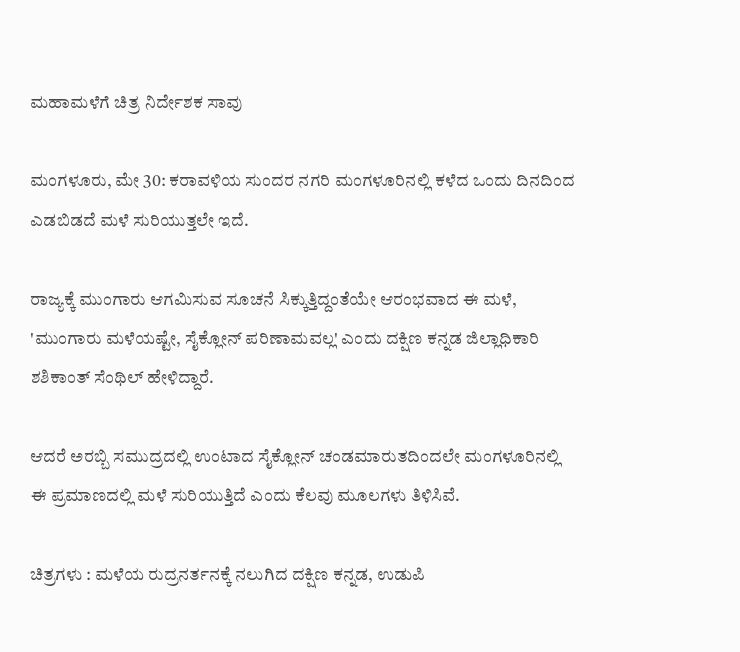ಮಹಾಮಳೆಗೆ ಚಿತ್ರ ನಿರ್ದೇಶಕ ಸಾವು

ಮಂಗಳೂರು, ಮೇ 30: ಕರಾವಳಿಯ ಸುಂದರ ನಗರಿ ಮಂಗಳೂರಿನಲ್ಲಿ ಕಳೆದ ಒಂದು ದಿನದಿಂದ ಎಡಬಿಡದೆ ಮಳೆ ಸುರಿಯುತ್ತಲೇ ಇದೆ.

ರಾಜ್ಯಕ್ಕೆ ಮುಂಗಾರು ಆಗಮಿಸುವ ಸೂಚನೆ ಸಿಕ್ಕುತ್ತಿದ್ದಂತೆಯೇ ಆರಂಭವಾದ ಈ ಮಳೆ, 'ಮುಂಗಾರು ಮಳೆಯಷ್ಟೇ, ಸೈಕ್ಲೋನ್ ಪರಿಣಾಮವಲ್ಲ' ಎಂದು ದಕ್ಷಿಣ ಕನ್ನಡ ಜಿಲ್ಲಾಧಿಕಾರಿ ಶಶಿಕಾಂತ್ ಸೆಂಥಿಲ್ ಹೇಳಿದ್ದಾರೆ.

ಆದರೆ ಅರಬ್ಬಿ ಸಮುದ್ರದಲ್ಲಿ ಉಂಟಾದ ಸೈಕ್ಲೋನ್ ಚಂಡಮಾರುತದಿಂದಲೇ ಮಂಗಳೂರಿನಲ್ಲಿ ಈ ಪ್ರಮಾಣದಲ್ಲಿ ಮಳೆ ಸುರಿಯುತ್ತಿದೆ ಎಂದು ಕೆಲವು ಮೂಲಗಳು ತಿಳಿಸಿವೆ.

ಚಿತ್ರಗಳು : ಮಳೆಯ ರುದ್ರನರ್ತನಕ್ಕೆ ನಲುಗಿದ ದಕ್ಷಿಣ ಕನ್ನಡ, ಉಡುಪಿ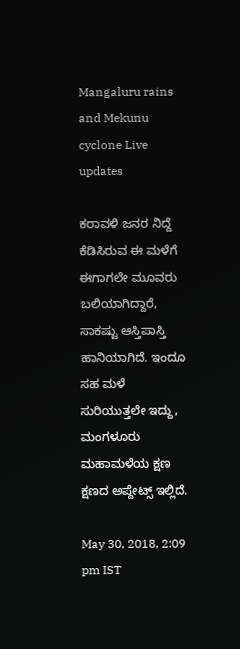Mangaluru rains and Mekunu cyclone Live updates

ಕರಾವಳಿ ಜನರ ನಿದ್ದೆ ಕೆಡಿಸಿರುವ ಈ ಮಳೆಗೆ ಈಗಾಗಲೇ ಮೂವರು ಬಲಿಯಾಗಿದ್ದಾರೆ, ಸಾಕಷ್ಟು ಆಸ್ತಿಪಾಸ್ತಿ ಹಾನಿಯಾಗಿದೆ. ಇಂದೂ ಸಹ ಮಳೆ ಸುರಿಯುತ್ತಲೇ ಇದ್ದು, ಮಂಗಳೂರು ಮಹಾಮಳೆಯ ಕ್ಷಣ ಕ್ಷಣದ ಅಪ್ದೇಟ್ಸ್ ಇಲ್ಲಿದೆ.

May 30, 2018, 2:09 pm IST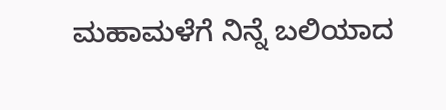ಮಹಾಮಳೆಗೆ ನಿನ್ನೆ ಬಲಿಯಾದ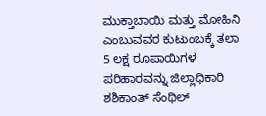ಮುಕ್ತಾಬಾಯಿ ಮತ್ತು ಮೋಹಿನಿ ಎಂಬುವವರ ಕುಟುಂಬಕ್ಕೆ ತಲಾ 5 ಲಕ್ಷ ರೂಪಾಯಿಗಳ ಪರಿಹಾರವನ್ನು ಜಿಲ್ಲಾಧಿಕಾರಿ ಶಶಿಕಾಂತ್ ಸೆಂಥಿಲ್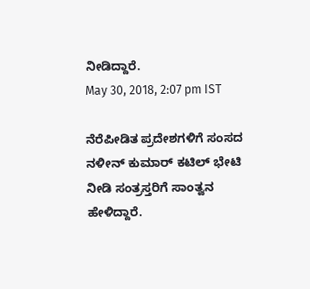ನೀಡಿದ್ದಾರೆ.
May 30, 2018, 2:07 pm IST

ನೆರೆಪೀಡಿತ ಪ್ರದೇಶಗಳಿಗೆ ಸಂಸದ ನಳೀನ್ ಕುಮಾರ್ ಕಟಿಲ್ ಭೇಟಿ ನೀಡಿ ಸಂತ್ರಸ್ತರಿಗೆ ಸಾಂತ್ವನ ಹೇಳಿದ್ದಾರೆ.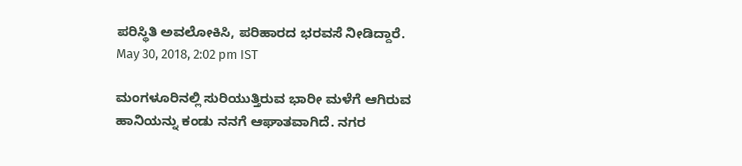ಪರಿಸ್ಥಿತಿ ಅವಲೋಕಿಸಿ, ಪರಿಹಾರದ ಭರವಸೆ ನೀಡಿದ್ದಾರೆ.
May 30, 2018, 2:02 pm IST

ಮಂಗಳೂರಿನಲ್ಲಿ ಸುರಿಯುತ್ತಿರುವ ಭಾರೀ ಮಳೆಗೆ ಆಗಿರುವ ಹಾನಿಯನ್ನು ಕಂಡು ನನಗೆ ಆಘಾತವಾಗಿದೆ. ನಗರ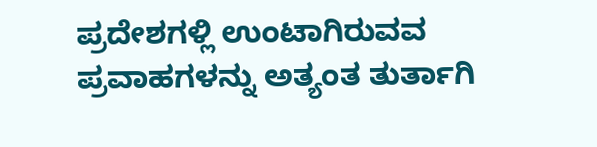ಪ್ರದೇಶಗಳ್ಲಿ ಉಂಟಾಗಿರುವವ ಪ್ರವಾಹಗಳನ್ನು ಅತ್ಯಂತ ತುರ್ತಾಗಿ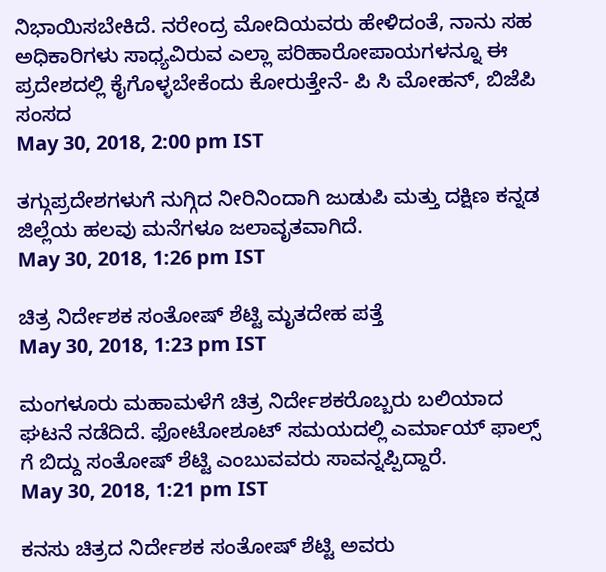ನಿಭಾಯಿಸಬೇಕಿದೆ. ನರೇಂದ್ರ ಮೋದಿಯವರು ಹೇಳಿದಂತೆ, ನಾನು ಸಹ ಅಧಿಕಾರಿಗಳು ಸಾಧ್ಯವಿರುವ ಎಲ್ಲಾ ಪರಿಹಾರೋಪಾಯಗಳನ್ನೂ ಈ ಪ್ರದೇಶದಲ್ಲಿ ಕೈಗೊಳ್ಳಬೇಕೆಂದು ಕೋರುತ್ತೇನೆ- ಪಿ ಸಿ ಮೋಹನ್, ಬಿಜೆಪಿ ಸಂಸದ
May 30, 2018, 2:00 pm IST

ತಗ್ಗುಪ್ರದೇಶಗಳುಗೆ ನುಗ್ಗಿದ ನೀರಿನಿಂದಾಗಿ ಜುಡುಪಿ ಮತ್ತು ದಕ್ಷಿಣ ಕನ್ನಡ ಜಿಲ್ಲೆಯ ಹಲವು ಮನೆಗಳೂ ಜಲಾವೃತವಾಗಿದೆ.
May 30, 2018, 1:26 pm IST

ಚಿತ್ರ ನಿರ್ದೇಶಕ ಸಂತೋಷ್ ಶೆಟ್ಟಿ ಮೃತದೇಹ ಪತ್ತೆ
May 30, 2018, 1:23 pm IST

ಮಂಗಳೂರು ಮಹಾಮಳೆಗೆ ಚಿತ್ರ ನಿರ್ದೇಶಕರೊಬ್ಬರು ಬಲಿಯಾದ ಘಟನೆ ನಡೆದಿದೆ. ಫೋಟೋಶೂಟ್ ಸಮಯದಲ್ಲಿ ಎರ್ಮಾಯ್ ಫಾಲ್ಸ್ ಗೆ ಬಿದ್ದು ಸಂತೋಷ್ ಶೆಟ್ಟಿ ಎಂಬುವವರು ಸಾವನ್ನಪ್ಪಿದ್ದಾರೆ.
May 30, 2018, 1:21 pm IST

ಕನಸು ಚಿತ್ರದ ನಿರ್ದೇಶಕ ಸಂತೋಷ್ ಶೆಟ್ಟಿ ಅವರು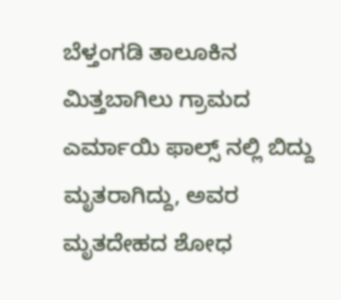ಬೆಳ್ತಂಗಡಿ ತಾಲೂಕಿನ ಮಿತ್ತಬಾಗಿಲು ಗ್ರಾಮದ ಎರ್ಮಾಯಿ ಫಾಲ್ಸ್ ನಲ್ಲಿ ಬಿದ್ದು ಮೃತರಾಗಿದ್ದು, ಅವರ ಮೃತದೇಹದ ಶೋಧ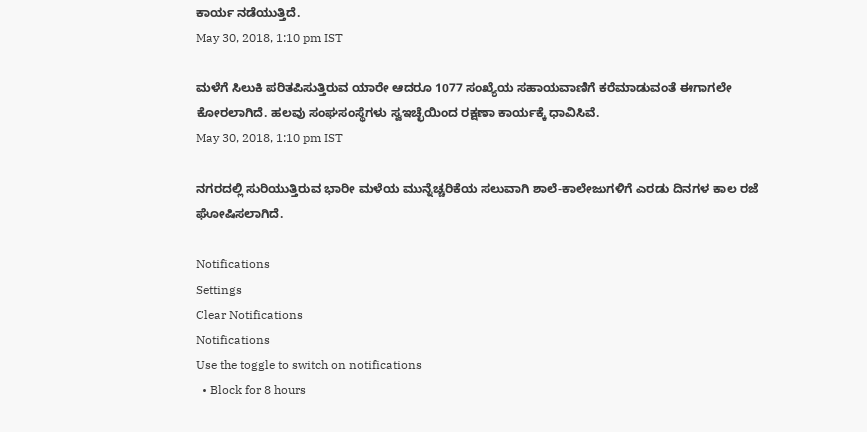ಕಾರ್ಯ ನಡೆಯುತ್ತಿದೆ.
May 30, 2018, 1:10 pm IST

ಮಳೆಗೆ ಸಿಲುಕಿ ಪರಿತಪಿಸುತ್ತಿರುವ ಯಾರೇ ಆದರೂ 1077 ಸಂಖ್ಯೆಯ ಸಹಾಯವಾಣಿಗೆ ಕರೆಮಾಡುವಂತೆ ಈಗಾಗಲೇ ಕೋರಲಾಗಿದೆ. ಹಲವು ಸಂಘಸಂಸ್ಥೆಗಳು ಸ್ವಇಚ್ಛೆಯಿಂದ ರಕ್ಷಣಾ ಕಾರ್ಯಕ್ಕೆ ಧಾವಿಸಿವೆ.
May 30, 2018, 1:10 pm IST

ನಗರದಲ್ಲಿ ಸುರಿಯುತ್ತಿರುವ ಭಾರೀ ಮಳೆಯ ಮುನ್ನೆಚ್ಚರಿಕೆಯ ಸಲುವಾಗಿ ಶಾಲೆ-ಕಾಲೇಜುಗಳಿಗೆ ಎರಡು ದಿನಗಳ ಕಾಲ ರಜೆ ಘೋಷಿಸಲಾಗಿದೆ.

Notifications
Settings
Clear Notifications
Notifications
Use the toggle to switch on notifications
  • Block for 8 hours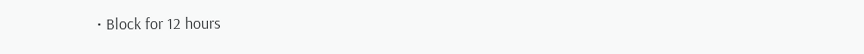• Block for 12 hours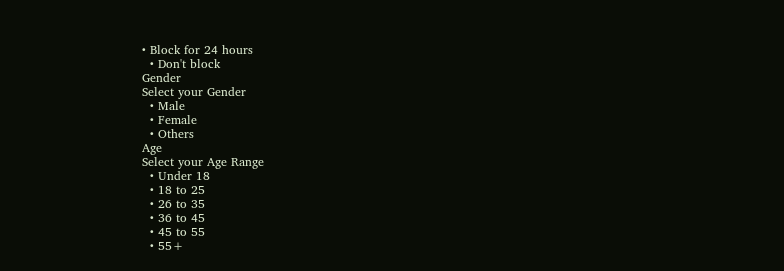• Block for 24 hours
  • Don't block
Gender
Select your Gender
  • Male
  • Female
  • Others
Age
Select your Age Range
  • Under 18
  • 18 to 25
  • 26 to 35
  • 36 to 45
  • 45 to 55
  • 55+